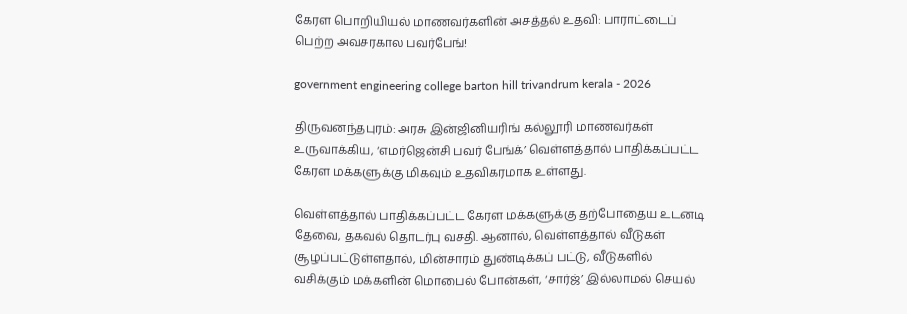கேரள பொறியியல் மாணவர்களின் அசத்தல் உதவி: பாராட்டைப் பெற்ற அவசரகால பவர்பேங்!

government engineering college barton hill trivandrum kerala - 2026

திருவனந்தபுரம்: அரசு இன்ஜினியரிங் கல்லூரி மாணவர்கள் உருவாக்கிய, ‘எமர்ஜென்சி பவர் பேங்க்’ வெள்ளத்தால் பாதிக்கப்பட்ட கேரள மக்களுக்கு மிகவும் உதவிகரமாக உள்ளது.

வெள்ளத்தால் பாதிக்கப்பட்ட கேரள மக்களுக்கு தற்போதைய உடனடி தேவை, தகவல் தொடர்பு வசதி. ஆனால், வெள்ளத்தால் வீடுகள் சூழப்பட்டுள்ளதால், மின்சாரம் துண்டிக்கப் பட்டு, வீடுகளில் வசிக்கும் மக்களின் மொபைல் போன்கள், ‘சார்ஜ்’ இல்லாமல் செயல்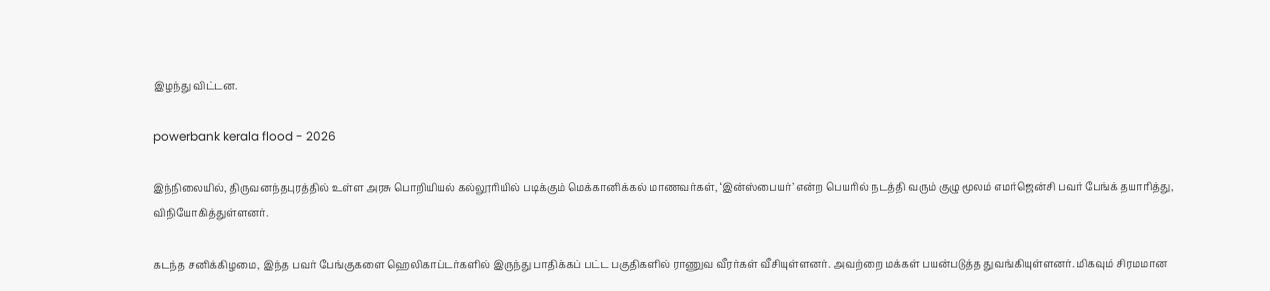இழந்து விட்டன.

powerbank kerala flood - 2026

இந்நிலையில், திருவனந்தபுரத்தில் உள்ள அரசு பொறியியல் கல்லூரியில் படிக்கும் மெக்கானிக்கல் மாணவர்கள், ‘இன்ஸ்பையர்’ என்ற பெயரில் நடத்தி வரும் குழு மூலம் எமர்ஜென்சி பவர் பேங்க் தயாரித்து, விநியோகித்துள்ளனர்.

கடந்த சனிக்கிழமை, இந்த பவர் பேங்குகளை ஹெலிகாப்டர்களில் இருந்து பாதிக்கப் பட்ட பகுதிகளில் ராணுவ வீரர்கள் வீசியுள்ளனர். அவற்றை மக்கள் பயன்படுத்த துவங்கியுள்ளனர். மிகவும் சிரமமான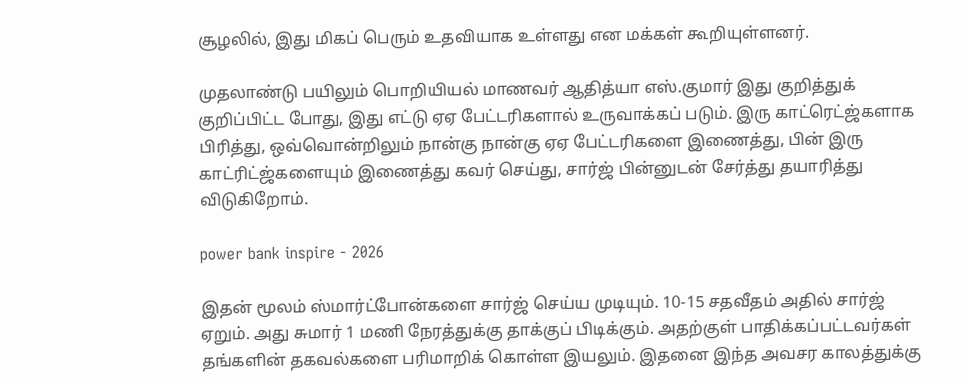சூழலில், இது மிகப் பெரும் உதவியாக உள்ளது என மக்கள் கூறியுள்ளனர்.

முதலாண்டு பயிலும் பொறியியல் மாணவர் ஆதித்யா எஸ்.குமார் இது குறித்துக் குறிப்பிட்ட போது, இது எட்டு ஏஏ பேட்டரிகளால் உருவாக்கப் படும். இரு காட்ரெட்ஜ்களாக பிரித்து, ஒவ்வொன்றிலும் நான்கு நான்கு ஏஏ பேட்டரிகளை இணைத்து, பின் இரு காட்ரிட்ஜ்களையும் இணைத்து கவர் செய்து, சார்ஜ் பின்னுடன் சேர்த்து தயாரித்து விடுகிறோம்.

power bank inspire - 2026

இதன் மூலம் ஸ்மார்ட்போன்களை சார்ஜ் செய்ய முடியும். 10-15 சதவீதம் அதில் சார்ஜ் ஏறும். அது சுமார் 1 மணி நேரத்துக்கு தாக்குப் பிடிக்கும். அதற்குள் பாதிக்கப்பட்டவர்கள் தங்களின் தகவல்களை பரிமாறிக் கொள்ள இயலும். இதனை இந்த அவசர காலத்துக்கு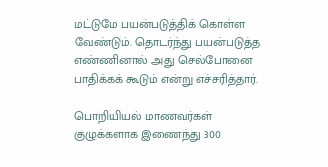மட்டுமே பயன்படுத்திக் கொள்ள வேண்டும். தொடர்ந்து பயன்படுத்த எண்ணினால் அது செல்போனை பாதிக்கக் கூடும் என்று எச்சரித்தார்.

பொறியியல் மாணவர்கள் குழுக்களாக இணைந்து 300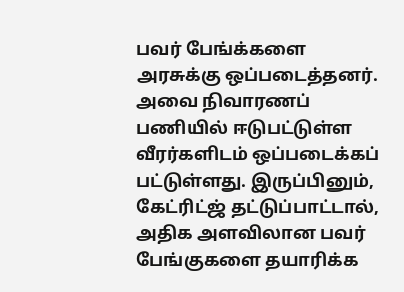பவர் பேங்க்களை அரசுக்கு ஒப்படைத்தனர். அவை நிவாரணப் பணியில் ஈடுபட்டுள்ள வீரர்களிடம் ஒப்படைக்கப் பட்டுள்ளது. இருப்பினும், கேட்ரிட்ஜ் தட்டுப்பாட்டால், அதிக அளவிலான பவர் பேங்குகளை தயாரிக்க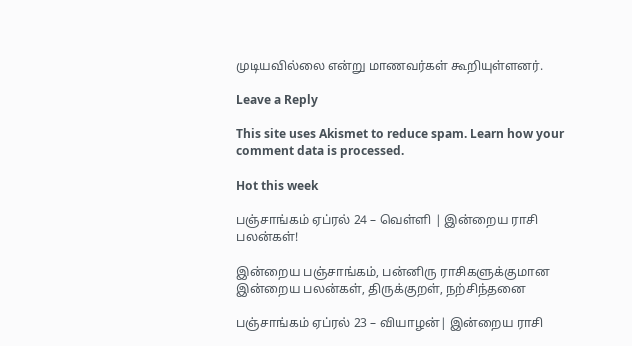முடியவில்லை என்று மாணவர்கள் கூறியுள்ளனர்.

Leave a Reply

This site uses Akismet to reduce spam. Learn how your comment data is processed.

Hot this week

பஞ்சாங்கம் ஏப்ரல் 24 – வெள்ளி | இன்றைய ராசி பலன்கள்!

இன்றைய பஞ்சாங்கம், பன்னிரு ராசிகளுக்குமான இன்றைய பலன்கள், திருக்குறள், நற்சிந்தனை

பஞ்சாங்கம் ஏப்ரல் 23 – வியாழன்| இன்றைய ராசி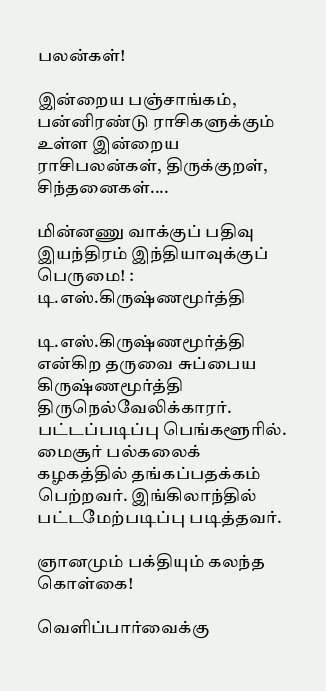பலன்கள்!

இன்றைய பஞ்சாங்கம், பன்னிரண்டு ராசிகளுக்கும் உள்ள இன்றைய ராசிபலன்கள், திருக்குறள், சிந்தனைகள்....

மின்னணு வாக்குப் பதிவு இயந்திரம் இந்தியாவுக்குப் பெருமை! : டி.எஸ்.கிருஷ்ணமூர்த்தி

டி.எஸ்.கிருஷ்ணமூர்த்தி என்கிற தருவை சுப்பைய கிருஷ்ணமூர்த்தி திருநெல்வேலிக்காரர். பட்டப்படிப்பு பெங்களூரில். மைசூர் பல்கலைக் கழகத்தில் தங்கப்பதக்கம் பெற்றவர். இங்கிலாந்தில் பட்டமேற்படிப்பு படித்தவர்.

ஞானமும் பக்தியும் கலந்த கொள்கை!

வெளிப்பார்வைக்கு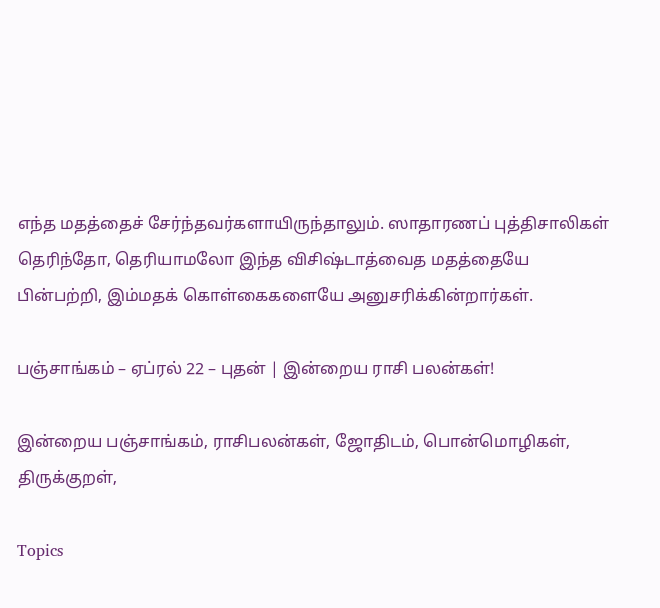எந்த மதத்தைச் சேர்ந்தவர்களாயிருந்தாலும். ஸாதாரணப் புத்திசாலிகள் தெரிந்தோ, தெரியாமலோ இந்த விசிஷ்டாத்வைத மதத்தையே பின்பற்றி, இம்மதக் கொள்கைகளையே அனுசரிக்கின்றார்கள்.

பஞ்சாங்கம் – ஏப்ரல் 22 – புதன் | இன்றைய ராசி பலன்கள்!

இன்றைய பஞ்சாங்கம், ராசிபலன்கள், ஜோதிடம், பொன்மொழிகள், திருக்குறள்,

Topics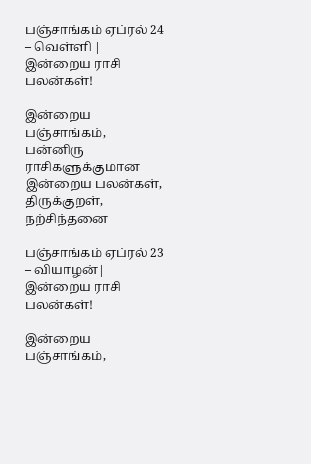பஞ்சாங்கம் ஏப்ரல் 24 – வெள்ளி | இன்றைய ராசி பலன்கள்!

இன்றைய பஞ்சாங்கம், பன்னிரு ராசிகளுக்குமான இன்றைய பலன்கள், திருக்குறள், நற்சிந்தனை

பஞ்சாங்கம் ஏப்ரல் 23 – வியாழன்| இன்றைய ராசி பலன்கள்!

இன்றைய பஞ்சாங்கம்,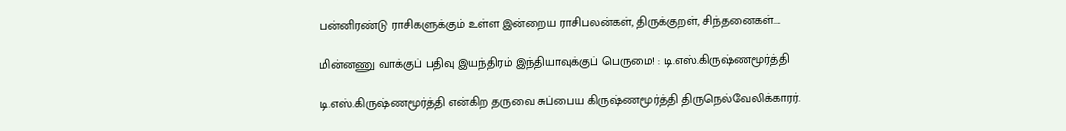பன்னிரண்டு ராசிகளுக்கும் உள்ள இன்றைய ராசிபலன்கள், திருக்குறள், சிந்தனைகள்....

மின்னணு வாக்குப் பதிவு இயந்திரம் இந்தியாவுக்குப் பெருமை! : டி.எஸ்.கிருஷ்ணமூர்த்தி

டி.எஸ்.கிருஷ்ணமூர்த்தி என்கிற தருவை சுப்பைய கிருஷ்ணமூர்த்தி திருநெல்வேலிக்காரர்.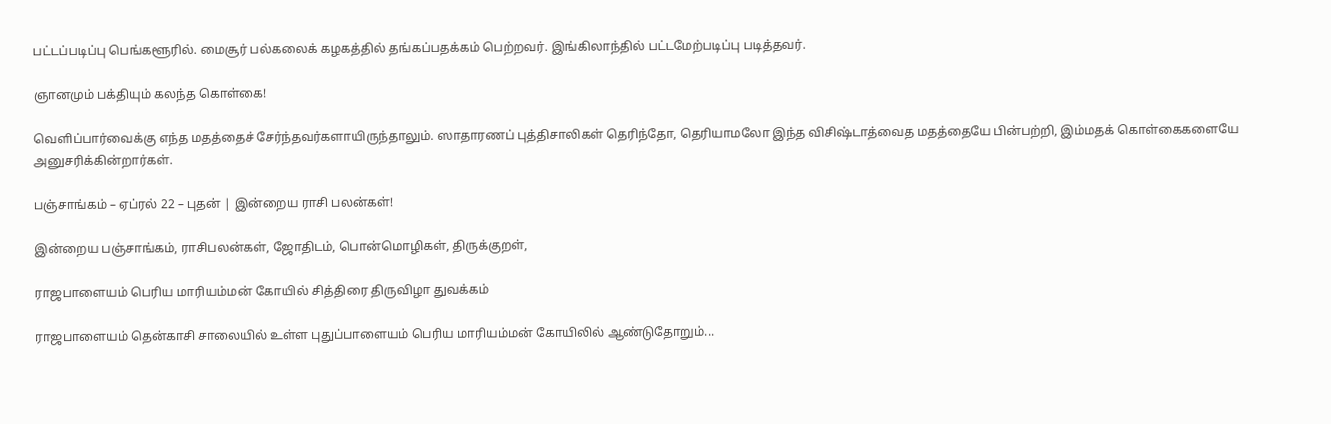பட்டப்படிப்பு பெங்களூரில். மைசூர் பல்கலைக் கழகத்தில் தங்கப்பதக்கம் பெற்றவர். இங்கிலாந்தில் பட்டமேற்படிப்பு படித்தவர்.

ஞானமும் பக்தியும் கலந்த கொள்கை!

வெளிப்பார்வைக்கு எந்த மதத்தைச் சேர்ந்தவர்களாயிருந்தாலும். ஸாதாரணப் புத்திசாலிகள் தெரிந்தோ, தெரியாமலோ இந்த விசிஷ்டாத்வைத மதத்தையே பின்பற்றி, இம்மதக் கொள்கைகளையே அனுசரிக்கின்றார்கள்.

பஞ்சாங்கம் – ஏப்ரல் 22 – புதன் | இன்றைய ராசி பலன்கள்!

இன்றைய பஞ்சாங்கம், ராசிபலன்கள், ஜோதிடம், பொன்மொழிகள், திருக்குறள்,

ராஜபாளையம் பெரிய மாரியம்மன் கோயில் சித்திரை திருவிழா துவக்கம்

ராஜபாளையம் தென்காசி சாலையில் உள்ள புதுப்பாளையம் பெரிய மாரியம்மன் கோயிலில் ஆண்டுதோறும்...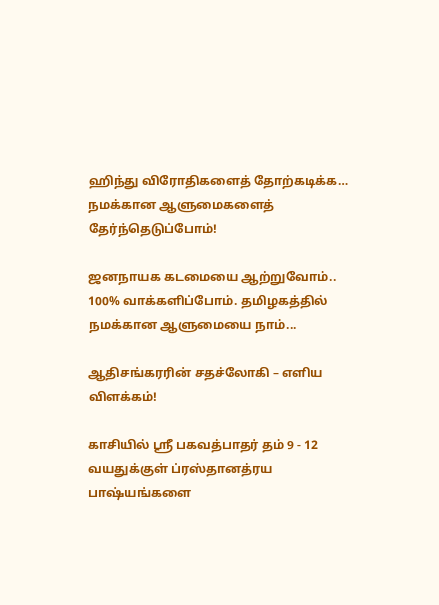ஹிந்து விரோதிகளைத் தோற்கடிக்க… நமக்கான ஆளுமைகளைத் தேர்ந்தெடுப்போம்!

ஜனநாயக கடமையை ஆற்றுவோம்.. 100% வாக்களிப்போம். தமிழகத்தில் நமக்கான ஆளுமையை நாம்...

ஆதிசங்கரரின் சதச்லோகி – எளிய விளக்கம்!

காசியில் ஸ்ரீ பகவத்பாதர் தம் 9 - 12 வயதுக்குள் ப்ரஸ்தானத்ரய பாஷ்யங்களை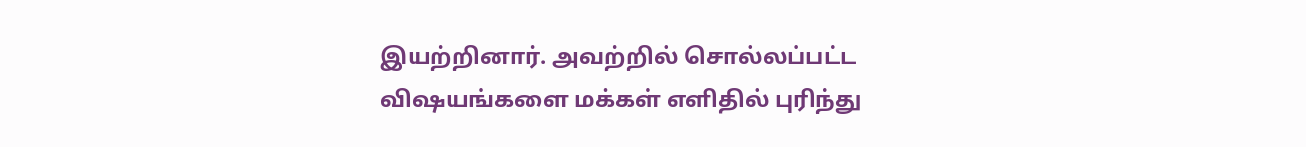இயற்றினார். அவற்றில் சொல்லப்பட்ட விஷயங்களை மக்கள் எளிதில் புரிந்து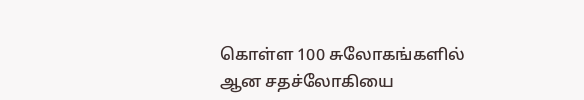கொள்ள 100 சுலோகங்களில் ஆன சதச்லோகியை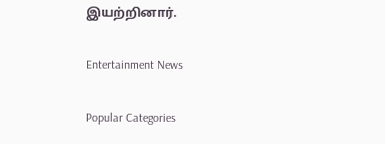இயற்றினார்.

Entertainment News

Popular Categories